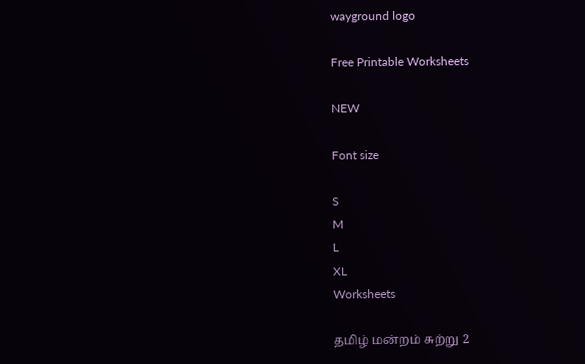wayground logo

Free Printable Worksheets

NEW

Font size

S
M
L
XL
Worksheets

தமிழ் மன்றம் சுற்று 2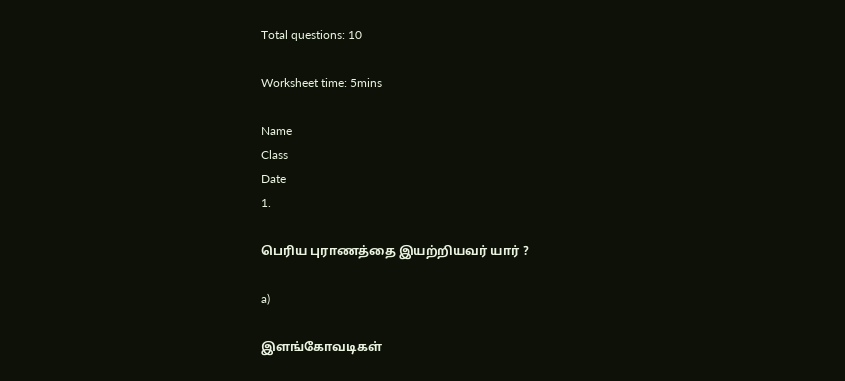Total questions: 10

Worksheet time: 5mins

Name
Class
Date
1.

பெரிய புராணத்தை இயற்றியவர் யார் ?

a)

இளங்கோவடிகள்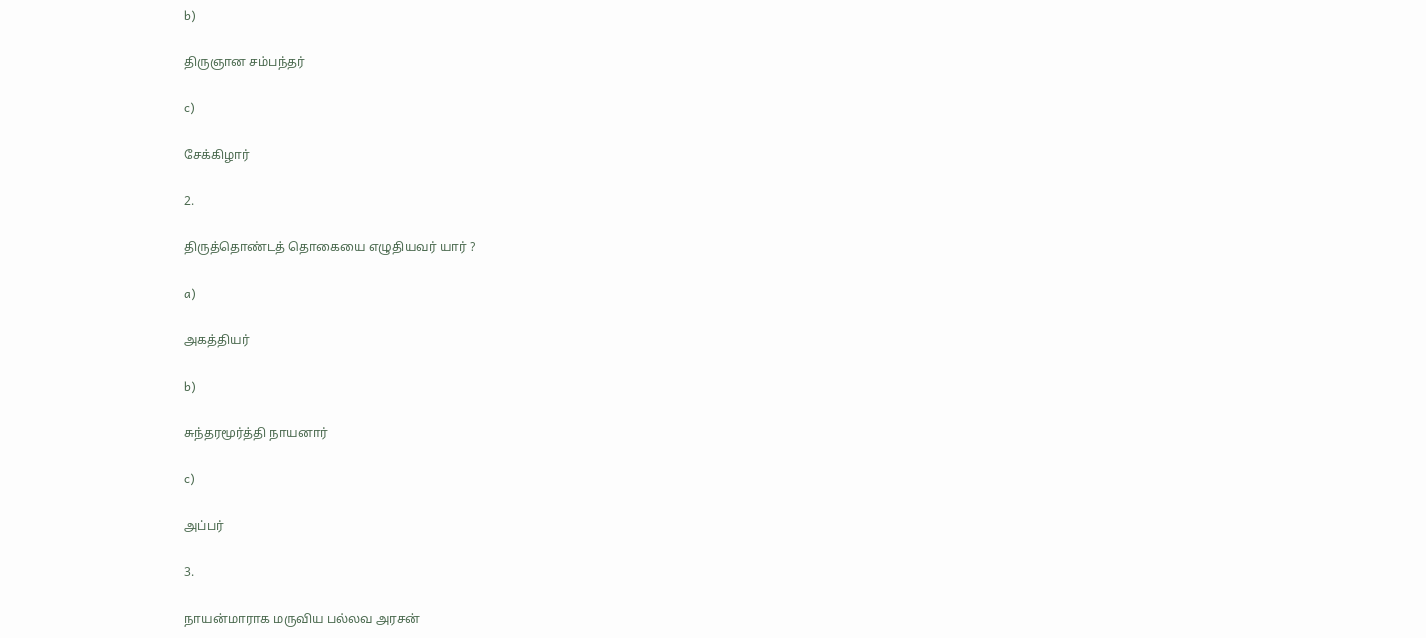b)

திருஞான சம்பந்தர்

c)

சேக்கிழார்

2.

திருத்தொண்டத் தொகையை எழுதியவர் யார் ?

a)

அகத்தியர்

b)

சுந்தரமூர்த்தி நாயனார்

c)

அப்பர்

3.

நாயன்மாராக மருவிய பல்லவ அரசன்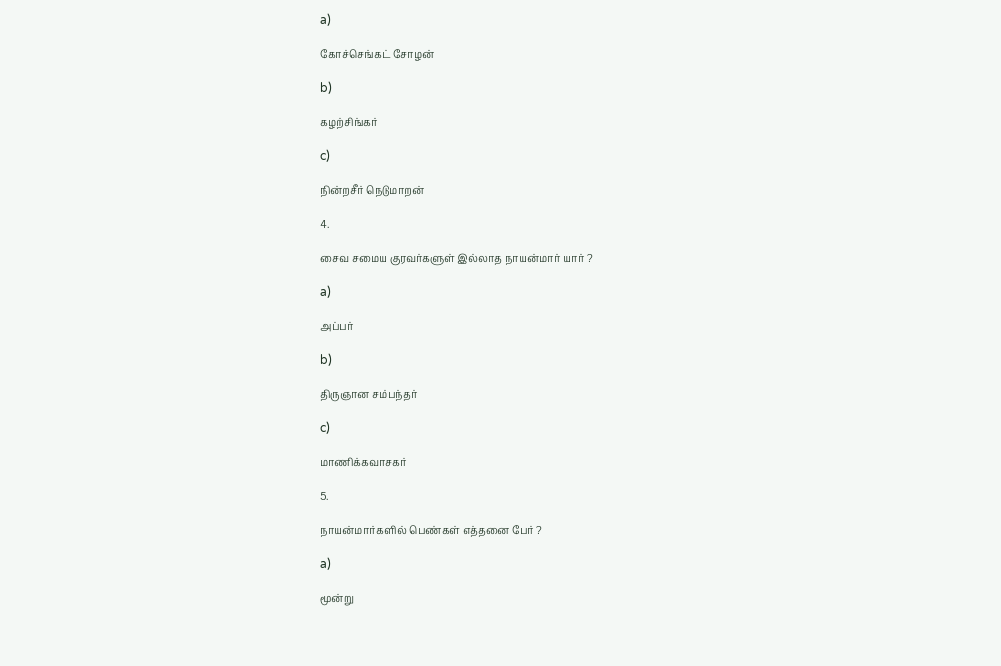a)

கோச்செங்கட் சோழன்

b)

கழற்சிங்கர்

c)

நின்றசீர் நெடுமாறன்

4.

சைவ சமைய குரவர்களுள் இல்லாத நாயன்மார் யார் ?

a)

அப்பர்

b)

திருஞான சம்பந்தர்

c)

மாணிக்கவாசகர்

5.

நாயன்மார்களில் பெண்கள் எத்தனை பேர் ?

a)

மூன்று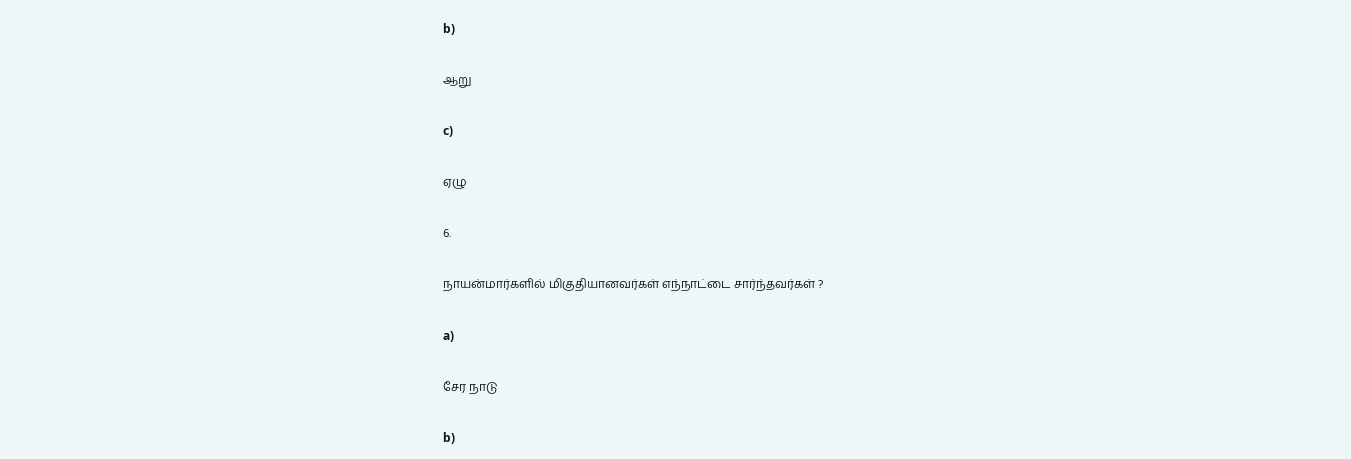b)

ஆறு

c)

ஏழு

6.

நாயன்மார்களில் மிகுதியானவர்கள் எந்நாட்டை சார்ந்தவர்கள் ?

a)

சேர நாடு

b)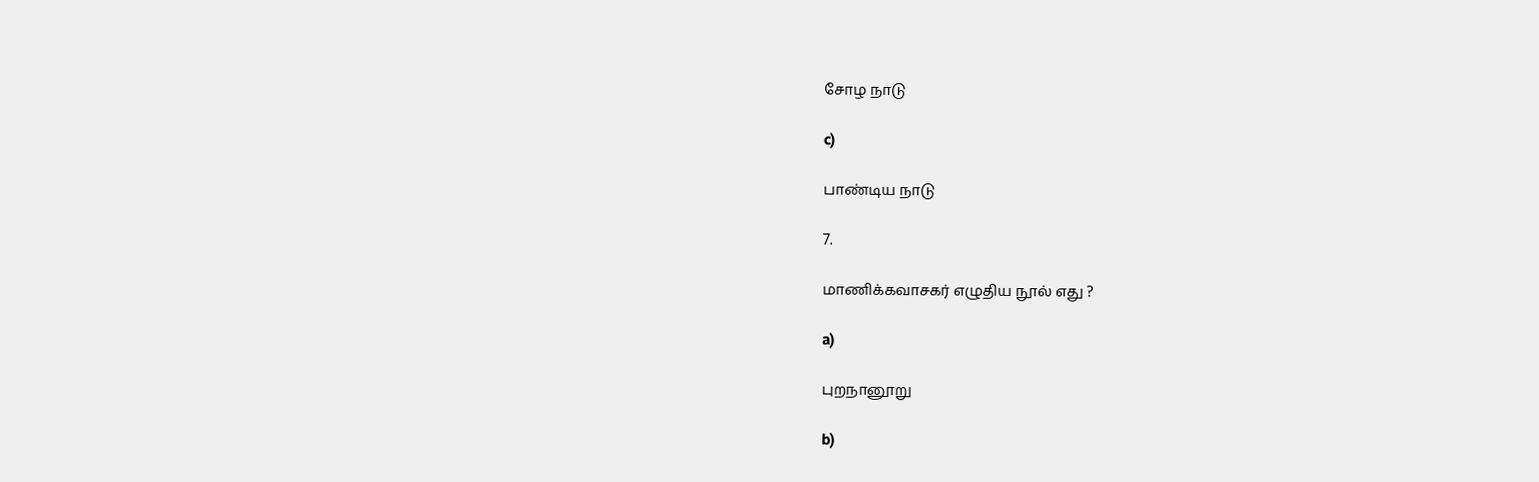சோழ நாடு

c)

பாண்டிய நாடு

7.

மாணிக்கவாசகர் எழுதிய நூல் எது ?

a)

புறநானூறு

b)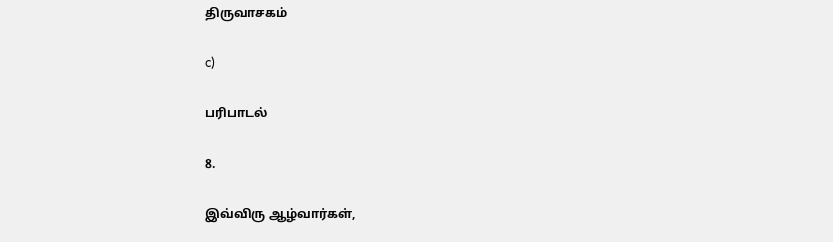திருவாசகம்

c)

பரிபாடல்

8.

இவ்விரு ஆழ்வார்கள்,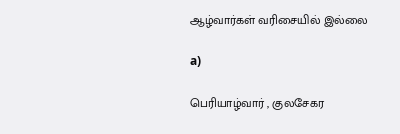ஆழ்வார்கள் வரிசையில் இல்லை

a)

பெரியாழ்வார் , குலசேகர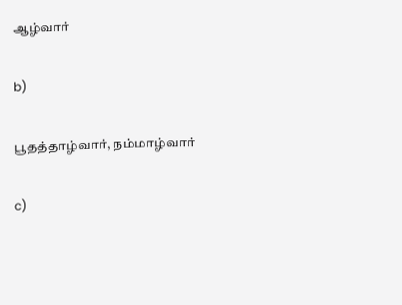ஆழ்வார்

b)

பூதத்தாழ்வார், நம்மாழ்வார்

c)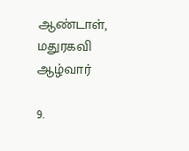ஆண்டாள், மதுரகவி ஆழ்வார்

9.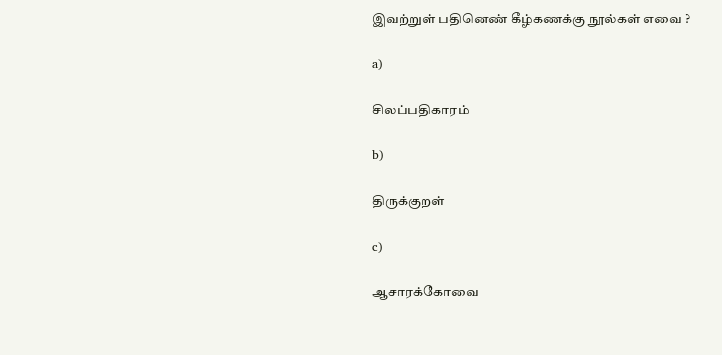இவற்றுள் பதினெண் கீழ்கணக்கு நூல்கள் எவை ?

a)

சிலப்பதிகாரம்

b)

திருக்குறள்

c)

ஆசாரக்கோவை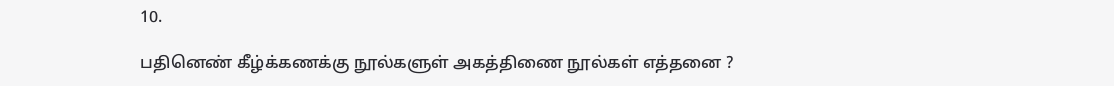10.

பதினெண் கீழ்க்கணக்கு நூல்களுள் அகத்திணை நூல்கள் எத்தனை ?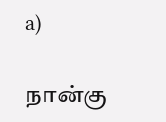a)

நான்கு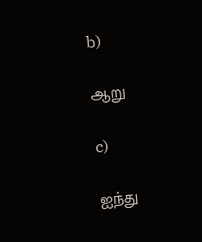b)

ஆறு

c)

ஐந்து